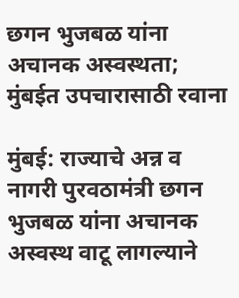छगन भुजबळ यांना अचानक अस्वस्थता; मुंबईत उपचारासाठी रवाना

मुंबई: राज्याचे अन्न व नागरी पुरवठामंत्री छगन भुजबळ यांना अचानक अस्वस्थ वाटू लागल्याने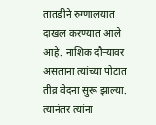तातडीने रुग्णालयात दाखल करण्यात आले आहे. नाशिक दौऱ्यावर असताना त्यांच्या पोटात तीव्र वेदना सुरू झाल्या. त्यानंतर त्यांना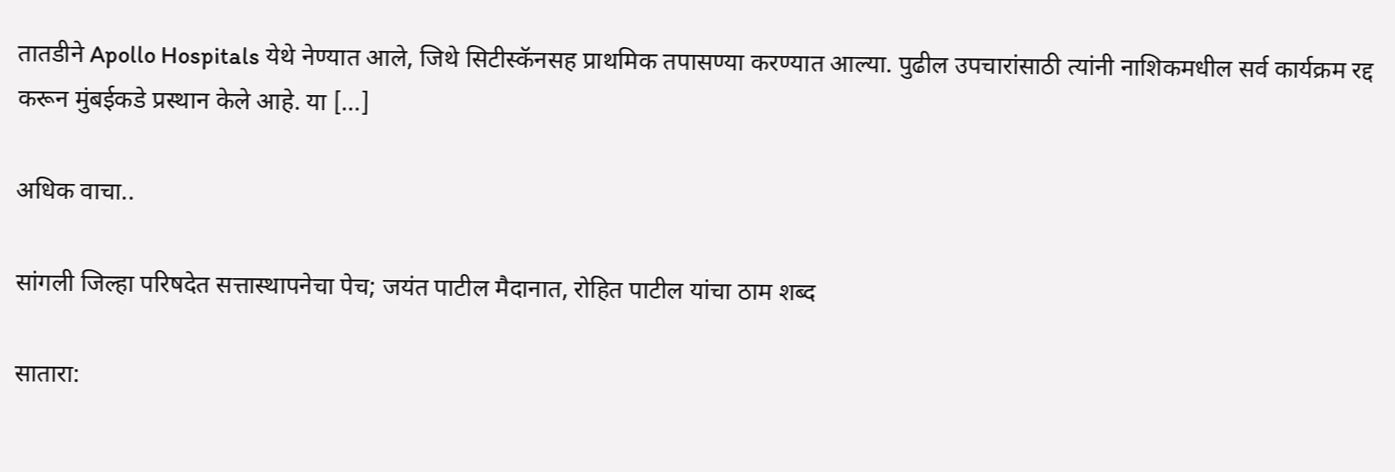तातडीने Apollo Hospitals येथे नेण्यात आले, जिथे सिटीस्कॅनसह प्राथमिक तपासण्या करण्यात आल्या. पुढील उपचारांसाठी त्यांनी नाशिकमधील सर्व कार्यक्रम रद्द करून मुंबईकडे प्रस्थान केले आहे. या […]

अधिक वाचा..

सांगली जिल्हा परिषदेत सत्तास्थापनेचा पेच; जयंत पाटील मैदानात, रोहित पाटील यांचा ठाम शब्द

सातारा: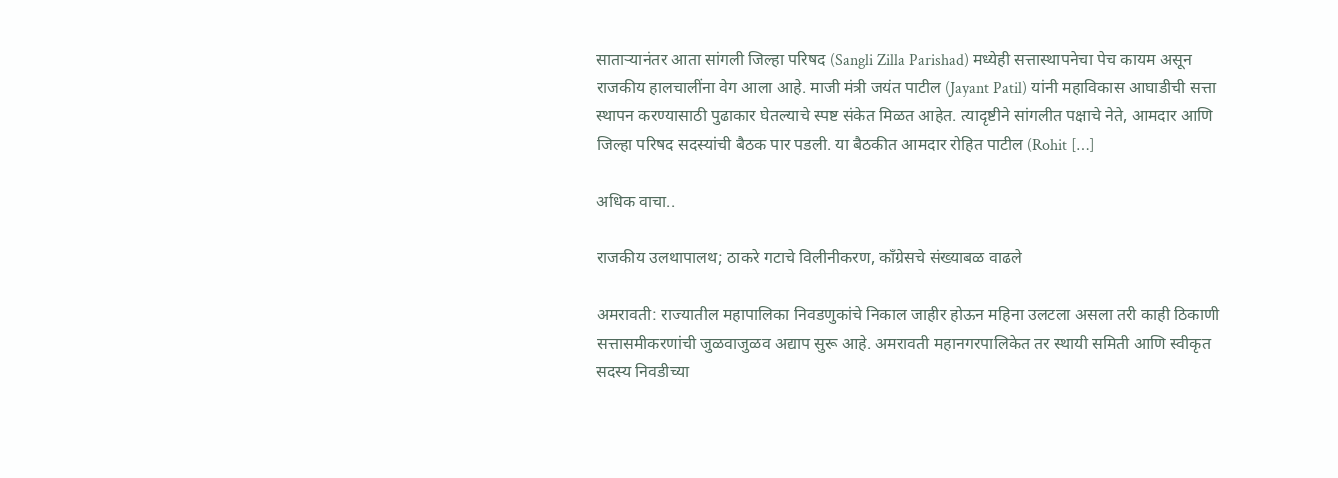साताऱ्यानंतर आता सांगली जिल्हा परिषद (Sangli Zilla Parishad) मध्येही सत्तास्थापनेचा पेच कायम असून राजकीय हालचालींना वेग आला आहे. माजी मंत्री जयंत पाटील (Jayant Patil) यांनी महाविकास आघाडीची सत्ता स्थापन करण्यासाठी पुढाकार घेतल्याचे स्पष्ट संकेत मिळत आहेत. त्यादृष्टीने सांगलीत पक्षाचे नेते, आमदार आणि जिल्हा परिषद सदस्यांची बैठक पार पडली. या बैठकीत आमदार रोहित पाटील (Rohit […]

अधिक वाचा..

राजकीय उलथापालथ; ठाकरे गटाचे विलीनीकरण, काँग्रेसचे संख्याबळ वाढले

अमरावती: राज्यातील महापालिका निवडणुकांचे निकाल जाहीर होऊन महिना उलटला असला तरी काही ठिकाणी सत्तासमीकरणांची जुळवाजुळव अद्याप सुरू आहे. अमरावती महानगरपालिकेत तर स्थायी समिती आणि स्वीकृत सदस्य निवडीच्या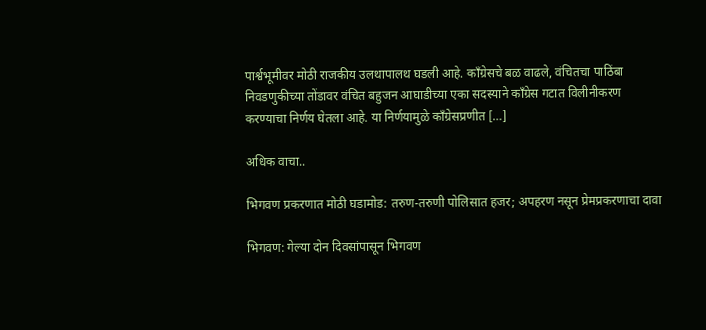पार्श्वभूमीवर मोठी राजकीय उलथापालथ घडली आहे. काँग्रेसचे बळ वाढले, वंचितचा पाठिंबा निवडणुकीच्या तोंडावर वंचित बहुजन आघाडीच्या एका सदस्याने काँग्रेस गटात विलीनीकरण करण्याचा निर्णय घेतला आहे. या निर्णयामुळे काँग्रेसप्रणीत […]

अधिक वाचा..

भिगवण प्रकरणात मोठी घडामोड: तरुण-तरुणी पोलिसात हजर; अपहरण नसून प्रेमप्रकरणाचा दावा

भिगवण: गेल्या दोन दिवसांपासून भिगवण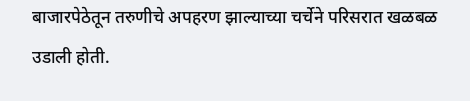बाजारपेठेतून तरुणीचे अपहरण झाल्याच्या चर्चेने परिसरात खळबळ उडाली होती.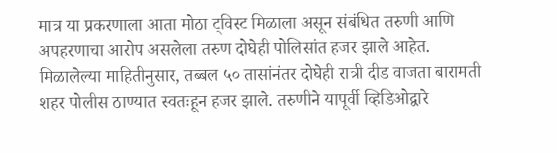मात्र या प्रकरणाला आता मोठा ट्विस्ट मिळाला असून संबंधित तरुणी आणि अपहरणाचा आरोप असलेला तरुण दोघेही पोलिसांत हजर झाले आहेत. मिळालेल्या माहितीनुसार, तब्बल ५० तासांनंतर दोघेही रात्री दीड वाजता बारामती शहर पोलीस ठाण्यात स्वतःहून हजर झाले. तरुणीने यापूर्वी व्हिडिओद्वारे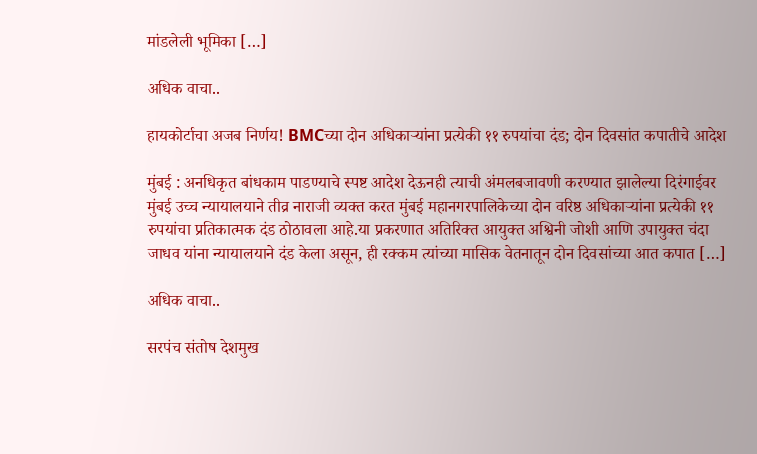मांडलेली भूमिका […]

अधिक वाचा..

हायकोर्टाचा अजब निर्णय! BMCच्या दोन अधिकाऱ्यांना प्रत्येकी ११ रुपयांचा दंड; दोन दिवसांत कपातीचे आदेश

मुंबई : अनधिकृत बांधकाम पाडण्याचे स्पष्ट आदेश देऊनही त्याची अंमलबजावणी करण्यात झालेल्या दिरंगाईवर मुंबई उच्च न्यायालयाने तीव्र नाराजी व्यक्त करत मुंबई महानगरपालिकेच्या दोन वरिष्ठ अधिकाऱ्यांना प्रत्येकी ११ रुपयांचा प्रतिकात्मक दंड ठोठावला आहे.या प्रकरणात अतिरिक्त आयुक्त अश्विनी जोशी आणि उपायुक्त चंदा जाधव यांना न्यायालयाने दंड केला असून, ही रक्कम त्यांच्या मासिक वेतनातून दोन दिवसांच्या आत कपात […]

अधिक वाचा..

सरपंच संतोष देशमुख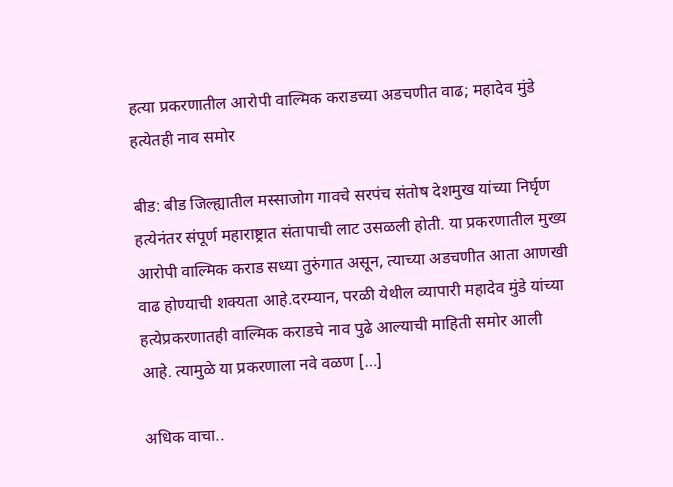हत्या प्रकरणातील आरोपी वाल्मिक कराडच्या अडचणीत वाढ; महादेव मुंडे हत्येतही नाव समोर

बीड: बीड जिल्ह्यातील मस्साजोग गावचे सरपंच संतोष देशमुख यांच्या निर्घृण हत्येनंतर संपूर्ण महाराष्ट्रात संतापाची लाट उसळली होती. या प्रकरणातील मुख्य आरोपी वाल्मिक कराड सध्या तुरुंगात असून, त्याच्या अडचणीत आता आणखी वाढ होण्याची शक्यता आहे.दरम्यान, परळी येथील व्यापारी महादेव मुंडे यांच्या हत्येप्रकरणातही वाल्मिक कराडचे नाव पुढे आल्याची माहिती समोर आली आहे. त्यामुळे या प्रकरणाला नवे वळण […]

अधिक वाचा..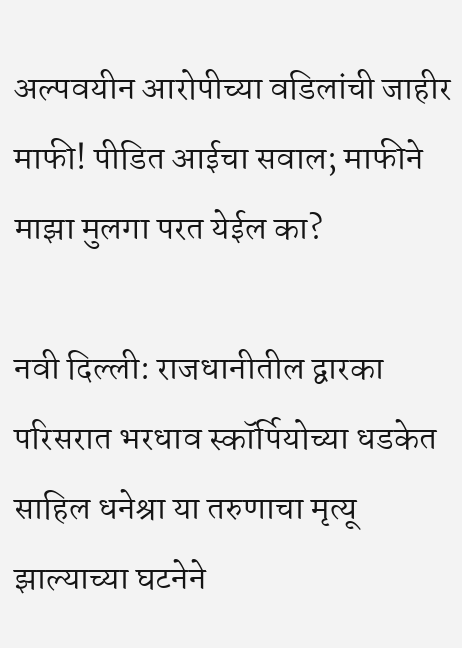अल्पवयीन आरोपीच्या वडिलांची जाहीर माफी! पीडित आईचा सवाल; माफीने माझा मुलगा परत येईल का?

नवी दिल्ली: राजधानीतील द्वारका परिसरात भरधाव स्कॉर्पियोच्या धडकेत साहिल धनेश्रा या तरुणाचा मृत्यू झाल्याच्या घटनेने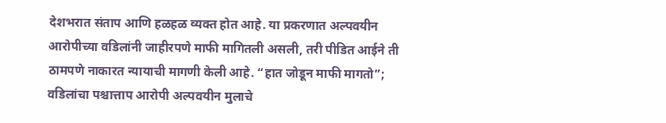देशभरात संताप आणि हळहळ व्यक्त होत आहे. या प्रकरणात अल्पवयीन आरोपीच्या वडिलांनी जाहीरपणे माफी मागितली असली, तरी पीडित आईने ती ठामपणे नाकारत न्यायाची मागणी केली आहे. “हात जोडून माफी मागतो”; वडिलांचा पश्चात्ताप आरोपी अल्पवयीन मुलाचे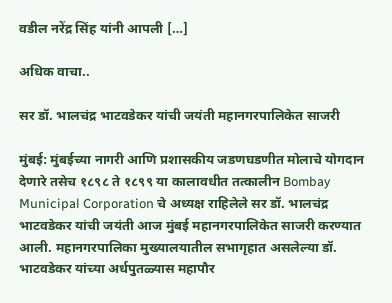वडील नरेंद्र सिंह यांनी आपली […]

अधिक वाचा..

सर डॉ. भालचंद्र भाटवडेकर यांची जयंती महानगरपालिकेत साजरी

मुंबई: मुंबईच्या नागरी आणि प्रशासकीय जडणघडणीत मोलाचे योगदान देणारे तसेच १८९८ ते १८९९ या कालावधीत तत्कालीन Bombay Municipal Corporation चे अध्यक्ष राहिलेले सर डॉ. भालचंद्र भाटवडेकर यांची जयंती आज मुंबई महानगरपालिकेत साजरी करण्यात आली. महानगरपालिका मुख्यालयातील सभागृहात असलेल्या डॉ. भाटवडेकर यांच्या अर्धपुतळ्यास महापौर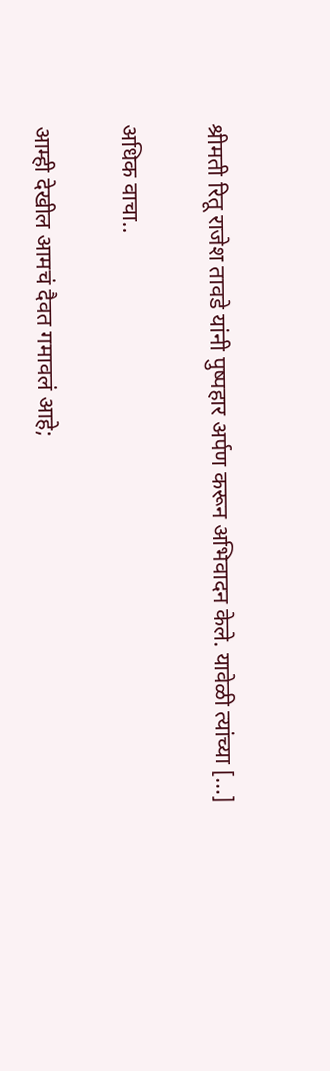श्रीमती रितू राजेश तावडे यांनी पुष्पहार अर्पण करून अभिवादन केले. यावेळी त्यांच्या […]

अधिक वाचा..

आम्ही देखील आमचं दैवत गमावलं आहे;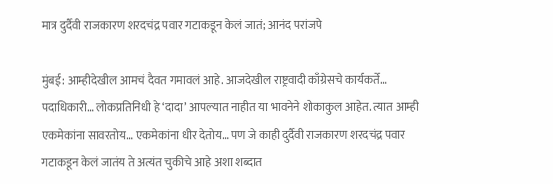मात्र दुर्दैवी राजकारण शरदचंद्र पवार गटाकडून केलं जातं; आनंद परांजपे

मुंबई: आम्हीदेखील आमचं दैवत गमावलं आहे. आजदेखील राष्ट्रवादी काँग्रेसचे कार्यकर्ते… पदाधिकारी… लोकप्रतिनिधी हे ‘दादा’ आपल्यात नाहीत या भावनेने शोकाकुल आहेत. त्यात आम्ही एकमेकांना सावरतोय… एकमेकांना धीर देतोय… पण जे काही दुर्दैवी राजकारण शरदचंद्र पवार गटाकडून केलं जातंय ते अत्यंत चुकीचे आहे अशा शब्दात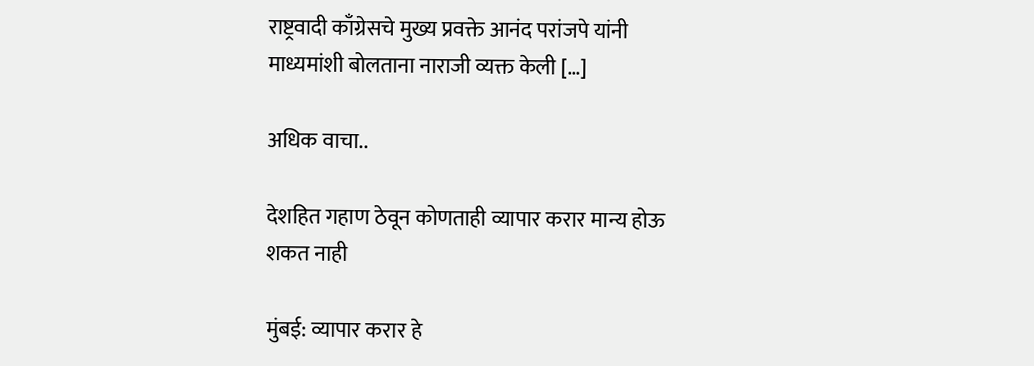राष्ट्रवादी काँग्रेसचे मुख्य प्रवक्ते आनंद परांजपे यांनी माध्यमांशी बोलताना नाराजी व्यक्त केली […]

अधिक वाचा..

देशहित गहाण ठेवून कोणताही व्यापार करार मान्य होऊ शकत नाही

मुंबई: व्यापार करार हे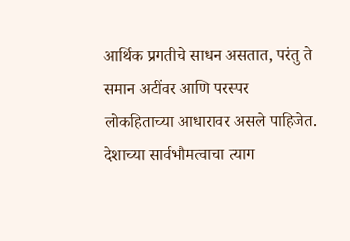आर्थिक प्रगतीचे साधन असतात, परंतु ते समान अटींवर आणि परस्पर लोकहिताच्या आधारावर असले पाहिजेत. देशाच्या सार्वभौमत्वाचा त्याग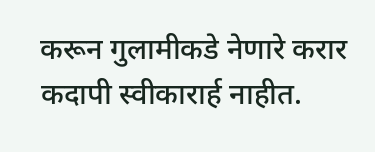करून गुलामीकडे नेणारे करार कदापी स्वीकारार्ह नाहीत.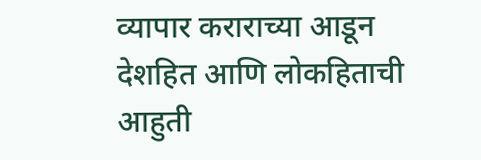व्यापार कराराच्या आडून देशहित आणि लोकहिताची आहुती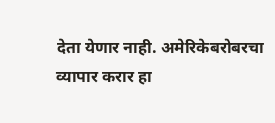देता येणार नाही. अमेरिकेबरोबरचा व्यापार करार हा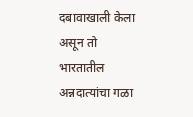दबावाखाली केला असून तो भारतातील अन्नदात्यांचा गळा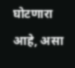घोटणारा आहे, असा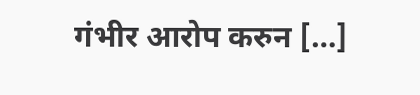गंभीर आरोप करुन […]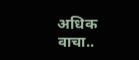अधिक वाचा..